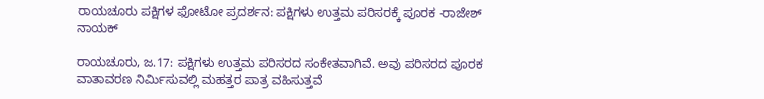ರಾಯಚೂರು ಪಕ್ಷಿಗಳ ಫೋಟೋ ಪ್ರದರ್ಶನ: ಪಕ್ಷಿಗಳು ಉತ್ತಮ ಪರಿಸರಕ್ಕೆ ಪೂರಕ -ರಾಜೇಶ್ ನಾಯಕ್

ರಾಯಚೂರು, ಜ.17: ಪಕ್ಷಿಗಳು ಉತ್ತಮ ಪರಿಸರದ ಸಂಕೇತವಾಗಿವೆ. ಅವು ಪರಿಸರದ ಪೂರಕ ವಾತಾವರಣ ನಿರ್ಮಿಸುವಲ್ಲಿ ಮಹತ್ತರ ಪಾತ್ರ ವಹಿಸುತ್ತವೆ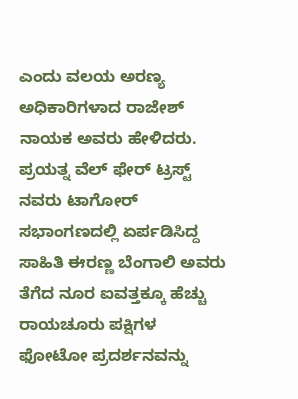ಎಂದು ವಲಯ ಅರಣ್ಯ ಅಧಿಕಾರಿಗಳಾದ ರಾಜೇಶ್ ನಾಯಕ ಅವರು ಹೇಳಿದರು.
ಪ್ರಯತ್ನ ವೆಲ್ ಫೇರ್ ಟ್ರಸ್ಟ್ ನವರು ಟಾಗೋರ್ ಸಭಾಂಗಣದಲ್ಲಿ ಏರ್ಪಡಿಸಿದ್ದ  ಸಾಹಿತಿ ಈರಣ್ಣ ಬೆಂಗಾಲಿ ಅವರು ತೆಗೆದ ನೂರ ಐವತ್ತಕ್ಕೂ ಹೆಚ್ಚು ರಾಯಚೂರು ಪಕ್ಷಿಗಳ ಫೋಟೋ ಪ್ರದರ್ಶನವನ್ನು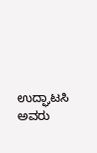ಉದ್ಘಾಟಸಿ ಅವರು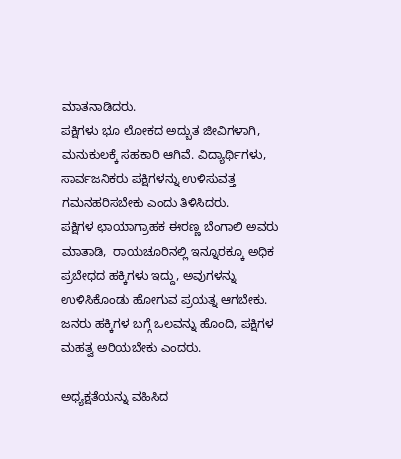ಮಾತನಾಡಿದರು.                                              ಪಕ್ಷಿಗಳು ಭೂ ಲೋಕದ ಅದ್ಬುತ ಜೀವಿಗಳಾಗಿ, ಮನುಕುಲಕ್ಕೆ ಸಹಕಾರಿ ಆಗಿವೆ. ವಿದ್ಯಾರ್ಥಿಗಳು, ಸಾರ್ವಜನಿಕರು ಪಕ್ಷಿಗಳನ್ನು ಉಳಿಸುವತ್ತ ಗಮನಹರಿಸಬೇಕು ಎಂದು ತಿಳಿಸಿದರು.                ಪಕ್ಷಿಗಳ ಛಾಯಾಗ್ರಾಹಕ ಈರಣ್ಣ ಬೆಂಗಾಲಿ ಅವರು ಮಾತಾಡಿ,  ರಾಯಚೂರಿನಲ್ಲಿ ಇನ್ನೂರಕ್ಕೂ ಅಧಿಕ ಪ್ರಬೇಧದ ಹಕ್ಕಿಗಳು ಇದ್ದು, ಅವುಗಳನ್ನು ಉಳಿಸಿಕೊಂಡು ಹೋಗುವ ಪ್ರಯತ್ನ ಆಗಬೇಕು. ಜನರು ಹಕ್ಕಿಗಳ ಬಗ್ಗೆ ಒಲವನ್ನು ಹೊಂದಿ, ಪಕ್ಷಿಗಳ ಮಹತ್ವ ಅರಿಯಬೇಕು ಎಂದರು.

ಅಧ್ಯಕ್ಷತೆಯನ್ನು ವಹಿಸಿದ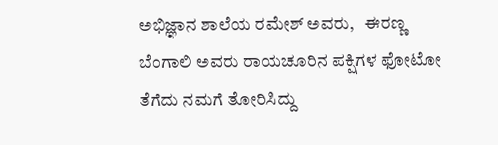ಅಭಿಜ್ಞಾನ ಶಾಲೆಯ ರಮೇಶ್ ಅವರು,   ಈರಣ್ಣ ಬೆಂಗಾಲಿ ಅವರು ರಾಯಚೂರಿನ ಪಕ್ಷಿಗಳ ಫೋಟೋ ತೆಗೆದು ನಮಗೆ ತೋರಿಸಿದ್ದು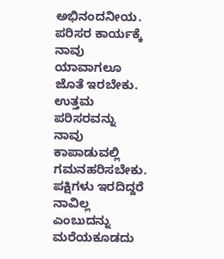ಅಭಿನಂದನೀಯ. ಪರಿಸರ ಕಾರ್ಯಕ್ಕೆ ನಾವು ಯಾವಾಗಲೂ ಜೊತೆ ಇರಬೇಕು. ಉತ್ತಮ ಪರಿಸರವನ್ನು ನಾವು ಕಾಪಾಡುವಲ್ಲಿ ಗಮನಹರಿಸಬೇಕು. ಪಕ್ಷಿಗಳು ಇರದಿದ್ದರೆ ನಾವಿಲ್ಲ ಎಂಬುದನ್ನು ಮರೆಯಕೂಡದು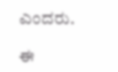ಎಂದರು.

ಈ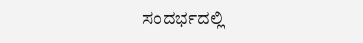ಸಂದರ್ಭದಲ್ಲಿ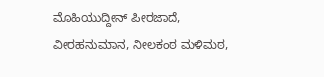ಮೊಹಿಯುದ್ದೀನ್ ಪೀರಜಾದೆ, ವೀರಹನುಮಾನ, ನೀಲಕಂಠ ಮಳಿಮಠ,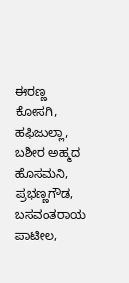ಈರಣ್ಣ ಕೋಸಗಿ, ಹಫಿಜುಲ್ಲಾ, ಬಶೀರ ಅಹ್ಮದ ಹೊಸಮನಿ, ಪ್ರಭಣ್ಣಗೌಡ, ಬಸವಂತರಾಯ ಪಾಟೀಲ,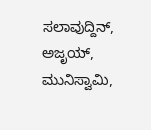ಸಲಾವುದ್ದಿನ್, ಅಜೃಯ್, ಮುನಿಸ್ವಾಮಿ,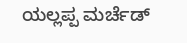ಯಲ್ಲಪ್ಪ ಮರ್ಚೆಡ್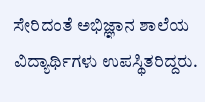ಸೇರಿದಂತೆ ಅಭಿಜ್ಞಾನ ಶಾಲೆಯ ವಿದ್ಯಾರ್ಥಿಗಳು ಉಪಸ್ಥಿತರಿದ್ದರು.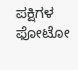ಪಕ್ಷಿಗಳ ಫೋಟೋ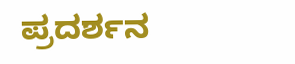ಪ್ರದರ್ಶನ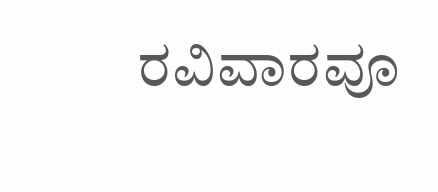ರವಿವಾರವೂ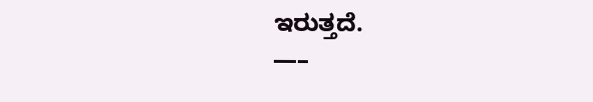ಇರುತ್ತದೆ.
—–